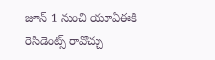జూన్ 1 నుంచి యూఏఈకి రెసిడెంట్స్ రావొచ్చు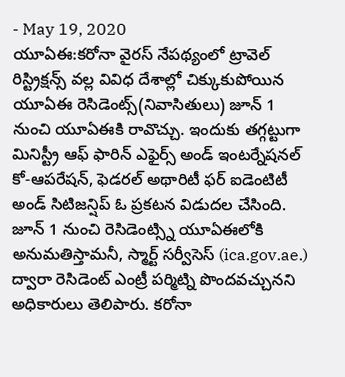- May 19, 2020
యూఏఈ:కరోనా వైరస్ నేపథ్యంలో ట్రావెల్ రిస్ట్రిక్షన్స్ వల్ల వివిధ దేశాల్లో చిక్కుకుపోయిన యూఏఈ రెసిడెంట్స్(నివాసితులు) జూన్ 1 నుంచి యూఏఈకి రావొచ్చు. ఇందుకు తగ్గట్టుగా మినిస్ట్రీ ఆఫ్ ఫారిన్ ఎఫైర్స్ అండ్ ఇంటర్నేషనల్ కో-ఆపరేషన్, ఫెడరల్ అథారిటీ ఫర్ ఐడెంటిటీ అండ్ సిటిజన్షిప్ ఓ ప్రకటన విడుదల చేసింది. జూన్ 1 నుంచి రెసిడెంట్స్ని యూఏఈలోకి అనుమతిస్తామనీ, స్మార్ట్ సర్వీసెస్ (ica.gov.ae.) ద్వారా రెసిడెంట్ ఎంట్రీ పర్మిట్ని పొందవచ్చునని అధికారులు తెలిపారు. కరోనా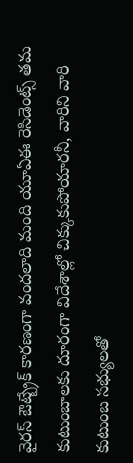వైరస్ ఔట్బ్రేక్ కారణంగా వందలాది మంది యూఏఈ రెసిడెంట్స్ తమ కుటుంబాలకు దూరంగా విదేశాల్లో చిక్కుకుపోయారనీ, వారిని వారి కుటుంబ సభ్యులతో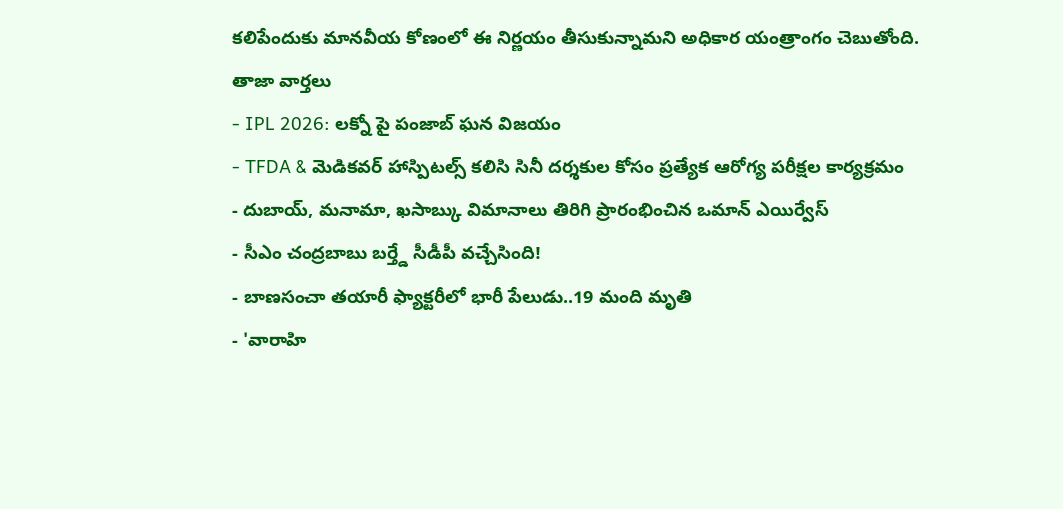కలిపేందుకు మానవీయ కోణంలో ఈ నిర్ణయం తీసుకున్నామని అధికార యంత్రాంగం చెబుతోంది.
తాజా వార్తలు
- IPL 2026: లక్నో పై పంజాబ్ ఘన విజయం
- TFDA & మెడికవర్ హాస్పిటల్స్ కలిసి సినీ దర్శకుల కోసం ప్రత్యేక ఆరోగ్య పరీక్షల కార్యక్రమం
- దుబాయ్, మనామా, ఖసాబ్కు విమానాలు తిరిగి ప్రారంభించిన ఒమాన్ ఎయిర్వేస్
- సీఎం చంద్రబాబు బర్త్డే సీడీపీ వచ్చేసింది!
- బాణసంచా తయారీ ఫ్యాక్టరీలో భారీ పేలుడు..19 మంది మృతి
- 'వారాహి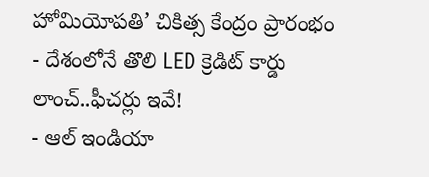హోమియోపతి’ చికిత్స కేంద్రం ప్రారంభం
- దేశంలోనే తొలి LED క్రెడిట్ కార్డు లాంచ్..ఫీచర్లు ఇవే!
- ఆల్ ఇండియా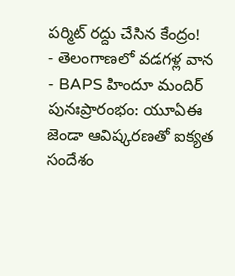పర్మిట్ రద్దు చేసిన కేంద్రం!
- తెలంగాణలో వడగళ్ల వాన
- BAPS హిందూ మందిర్ పునఃప్రారంభం: యూఏఈ జెండా ఆవిష్కరణతో ఐక్యత సందేశం